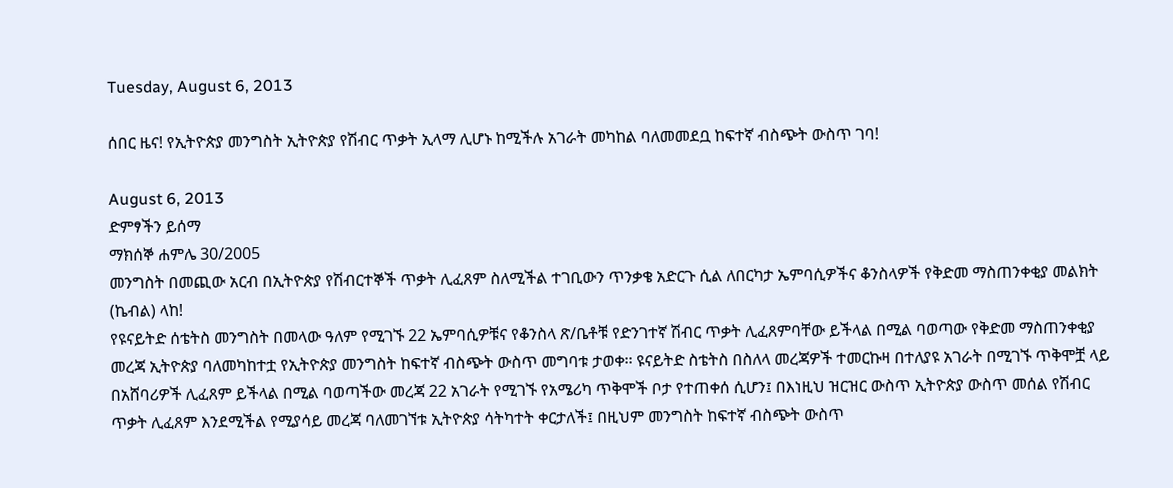Tuesday, August 6, 2013

ሰበር ዜና! የኢትዮጵያ መንግስት ኢትዮጵያ የሽብር ጥቃት ኢላማ ሊሆኑ ከሚችሉ አገራት መካከል ባለመመደቧ ከፍተኛ ብስጭት ውስጥ ገባ!

August 6, 2013
ድምፃችን ይሰማ
ማክሰኞ ሐምሌ 30/2005
መንግስት በመጪው አርብ በኢትዮጵያ የሽብርተኞች ጥቃት ሊፈጸም ስለሚችል ተገቢውን ጥንቃቄ አድርጉ ሲል ለበርካታ ኤምባሲዎችና ቆንስላዎች የቅድመ ማስጠንቀቂያ መልክት (ኬብል) ላከ!
የዩናይትድ ሰቴትስ መንግስት በመላው ዓለም የሚገኙ 22 ኤምባሲዎቹና የቆንስላ ጽ/ቤቶቹ የድንገተኛ ሽብር ጥቃት ሊፈጸምባቸው ይችላል በሚል ባወጣው የቅድመ ማስጠንቀቂያ መረጃ ኢትዮጵያ ባለመካከተቷ የኢትዮጵያ መንግስት ከፍተኛ ብስጭት ውስጥ መግባቱ ታወቀ፡፡ ዩናይትድ ስቴትስ በስለላ መረጃዎች ተመርኩዛ በተለያዩ አገራት በሚገኙ ጥቅሞቿ ላይ በአሸባሪዎች ሊፈጸም ይችላል በሚል ባወጣችው መረጃ 22 አገራት የሚገኙ የአሜሪካ ጥቅሞች ቦታ የተጠቀሰ ሲሆን፤ በእነዚህ ዝርዝር ውስጥ ኢትዮጵያ ውስጥ መሰል የሽብር ጥቃት ሊፈጸም እንደሚችል የሚያሳይ መረጃ ባለመገኘቱ ኢትዮጵያ ሳትካተት ቀርታለች፤ በዚህም መንግስት ከፍተኛ ብስጭት ውስጥ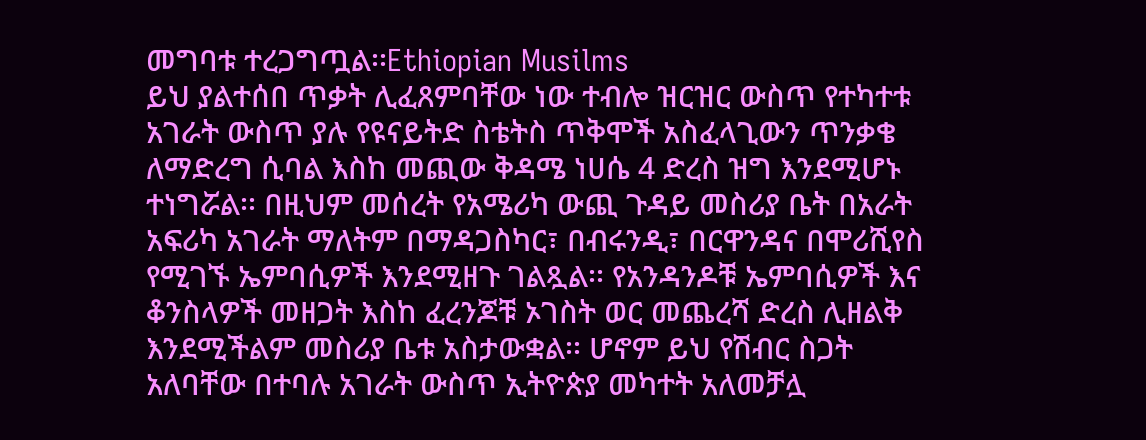መግባቱ ተረጋግጧል፡፡Ethiopian Musilms
ይህ ያልተሰበ ጥቃት ሊፈጸምባቸው ነው ተብሎ ዝርዝር ውስጥ የተካተቱ አገራት ውስጥ ያሉ የዩናይትድ ስቴትስ ጥቅሞች አስፈላጊውን ጥንቃቄ ለማድረግ ሲባል እስከ መጪው ቅዳሜ ነሀሴ 4 ድረስ ዝግ እንደሚሆኑ ተነግሯል፡፡ በዚህም መሰረት የአሜሪካ ውጪ ጉዳይ መስሪያ ቤት በአራት አፍሪካ አገራት ማለትም በማዳጋስካር፣ በብሩንዲ፣ በርዋንዳና በሞሪሺየስ የሚገኙ ኤምባሲዎች እንደሚዘጉ ገልጿል፡፡ የአንዳንዶቹ ኤምባሲዎች እና ቆንስላዎች መዘጋት እስከ ፈረንጆቹ ኦገስት ወር መጨረሻ ድረስ ሊዘልቅ እንደሚችልም መስሪያ ቤቱ አስታውቋል፡፡ ሆኖም ይህ የሽብር ስጋት አለባቸው በተባሉ አገራት ውስጥ ኢትዮጵያ መካተት አለመቻሏ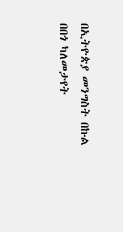በኢትዮጵያ መንግስት በኩል በበጎ ካለመታየት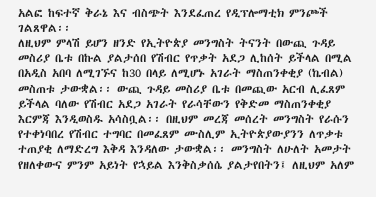አልፎ ከፍተኛ ቅራኔ እና ብስጭት እንደፈጠረ የዲፕሎማቲክ ምንጮች ገልጸዋል፡፡
ለዚህም ምላሽ ይሆን ዘንድ የኢትዮጵያ መንግስት ትናንት በውጪ ጉዳይ መስሪያ ቤቱ በኩል ያልታሰበ የሽብር የጥቃት አደጋ ሊከሰት ይችላል በሚል በአዲስ አበባ ለሚገኙና ከ30 በላይ ለሚሆኑ አገራት ማስጠንቀቂያ (ኬብል) መስጠቱ ታውቋል፡፡ ውጪ ጉዳይ መስሪያ ቤቱ በመጪው አርብ ሊፈጸም ይችላል ባለው የሽብር አደጋ አገራት የራሳቸውን የቅድመ ማስጠንቀቂያ እርምጃ እንዲወስዱ አሳስቧል፡፡ በዚህም መረጃ መሰረት መንግስት የራሱን የተቀነባበረ የሽብር ተግባር በመፈጸም ሙስሊም ኢትዮጵያውያንን ለጥቃቱ ተጠያቂ ለማድረግ እቅዳ እንዳለው ታውቋል፡፡ መንግስት ለሁለት አመታት የዘለቀውና ምንም አይነት የኋይል እንቅስቃሰሴ ያልታየበትን፤ ለዚህም አለም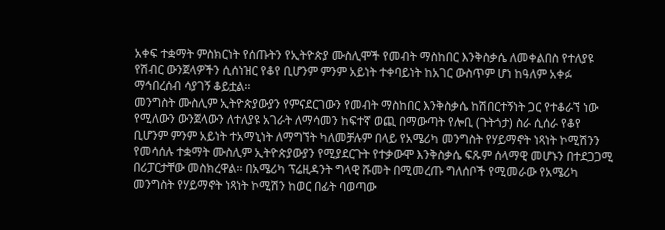አቀፍ ተቋማት ምስክርነት የሰጡትን የኢትዮጵያ ሙስሊሞች የመብት ማስከበር እንቅስቃሴ ለመቀልበስ የተለያዩ የሽብር ውንጀላዎችን ሲሰነዝር የቆየ ቢሆንም ምንም አይነት ተቀባይነት ከአገር ውስጥም ሆነ ከዓለም አቀፉ ማኅበረሰብ ሳያገኝ ቆይቷል፡፡
መንግስት ሙስሊም ኢትዮጵያውያን የምናደርገውን የመብት ማስከበር እንቅስቃሴ ከሽበርተኝነት ጋር የተቆራኘ ነው የሚለውን ውንጀላውን ለተለያዩ አገራት ለማሳመን ከፍተኛ ወጪ በማውጣት የሎቢ (ጉትጎታ) ስራ ሲሰራ የቆየ ቢሆንም ምንም አይነት ተአማኒነት ለማግኘት ካለመቻሉም በላይ የአሜሪካ መንግስት የሃይማኖት ነጻነት ኮሚሽንን የመሳሰሉ ተቋማት ሙስሊም ኢትዮጵያውያን የሚያደርጉት የተቃውሞ እንቅስቃሴ ፍጹም ሰላማዊ መሆኑን በተደጋጋሚ በሪፓርታቸው መስክረዋል፡፡ በአሜሪካ ፕሬዚዳንት ግላዊ ሹመት በሚመረጡ ግለሰቦች የሚመራው የአሜሪካ መንግስት የሃይማኖት ነጻነት ኮሚሽን ከወር በፊት ባወጣው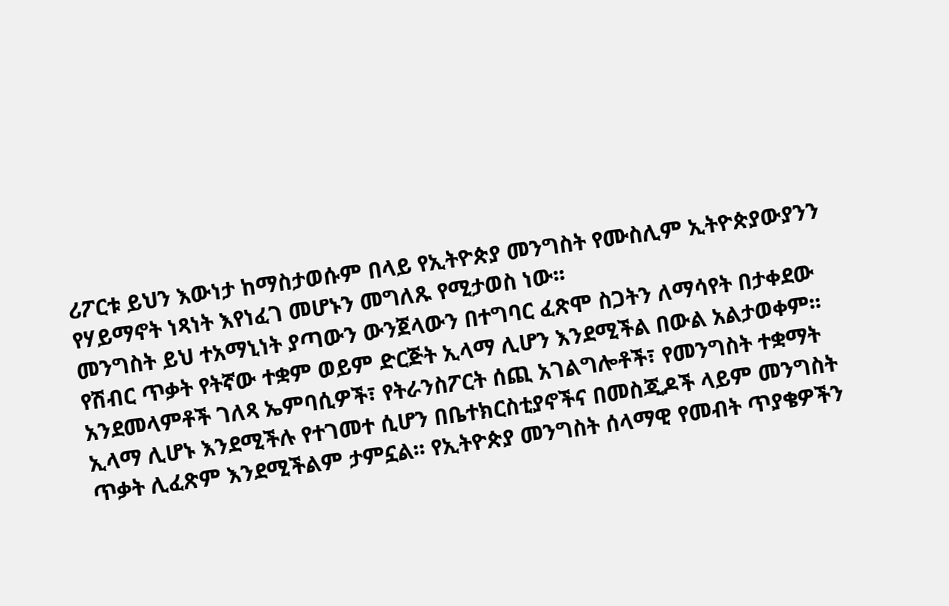ሪፖርቱ ይህን እውነታ ከማስታወሱም በላይ የኢትዮጵያ መንግስት የሙስሊም ኢትዮጵያውያንን የሃይማኖት ነጻነት እየነፈገ መሆኑን መግለጹ የሚታወስ ነው፡፡
መንግስት ይህ ተአማኒነት ያጣውን ውንጀላውን በተግባር ፈጽሞ ስጋትን ለማሳየት በታቀደው የሽብር ጥቃት የትኛው ተቋም ወይም ድርጅት ኢላማ ሊሆን እንደሚችል በውል አልታወቀም፡፡ አንደመላምቶች ገለጻ ኤምባሲዎች፣ የትራንስፖርት ሰጪ አገልግሎቶች፣ የመንግስት ተቋማት ኢላማ ሊሆኑ እንደሚችሉ የተገመተ ሲሆን በቤተክርስቲያኖችና በመስጂዶች ላይም መንግስት ጥቃት ሊፈጽም እንደሚችልም ታምኗል፡፡ የኢትዮጵያ መንግስት ሰላማዊ የመብት ጥያቄዎችን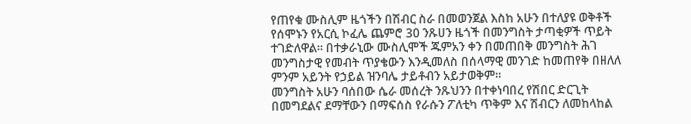የጠየቁ ሙስሊም ዜጎችን በሽብር ስራ በመወንጀል እስከ አሁን በተለያዩ ወቅቶች የሰሞኑን የአርሲ ኮፈሌ ጨምሮ 30 ንጹሀን ዜጎች በመንግስት ታጣቂዎች ጥይት ተገድለዋል፡፡ በተቃራኒው ሙስሊሞች ጁምአን ቀን በመጠበቅ መንግስት ሕገ መንግስታዊ የመብት ጥያቄውን እንዲመለስ በሰላማዊ መንገድ ከመጠየቅ በዘለለ ምንም አይንት የኃይል ዝንባሌ ታይቶብን አይታወቅም፡፡
መንግስት አሁን ባሰበው ሴራ መሰረት ንጹህንን በተቀነባበረ የሽበር ድርጊት በመግደልና ደማቸውን በማፍሰስ የራሱን ፖለቲካ ጥቅም እና ሽብርን ለመከላከል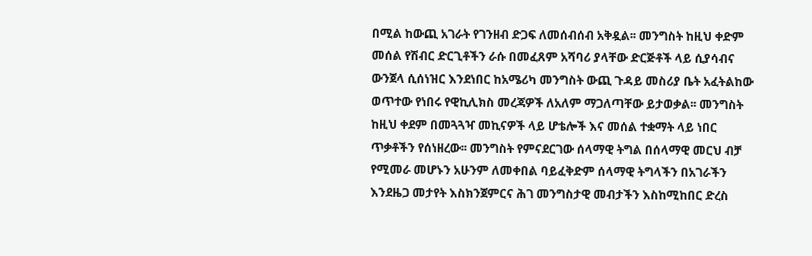በሚል ከውጪ አገራት የገንዘብ ድጋፍ ለመሰብሰብ አቅዷል፡፡ መንግስት ከዚህ ቀድም መሰል የሽብር ድርጊቶችን ራሱ በመፈጸም አሻባሪ ያላቸው ድርጅቶች ላይ ሲያሳብና ውንጀላ ሲሰነዝር እንደነበር ከአሜሪካ መንግስት ውጪ ጉዳይ መስሪያ ቤት አፈትልከው ወጥተው የነበሩ የዊኪሊክስ መረጃዎች ለአለም ማጋለጣቸው ይታወቃል፡፡ መንግስት ከዚህ ቀደም በመጓጓዣ መኪናዎች ላይ ሆቴሎች እና መሰል ተቋማት ላይ ነበር ጥቃቶችን የሰነዘረው፡፡ መንግስት የምናደርገው ሰላማዊ ትግል በሰላማዊ መርህ ብቻ የሚመራ መሆኑን አሁንም ለመቀበል ባይፈቅድም ሰላማዊ ትግላችን በአገራችን እንደዜጋ መታየት እስክንጀምርና ሕገ መንግስታዊ መብታችን እስከሚከበር ድረስ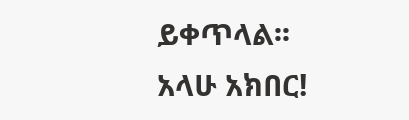ይቀጥላል፡፡
አላሁ አክበር!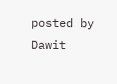posted by Dawit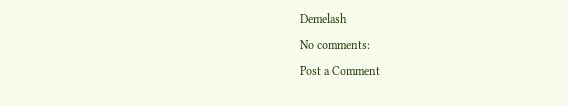Demelash

No comments:

Post a Comment